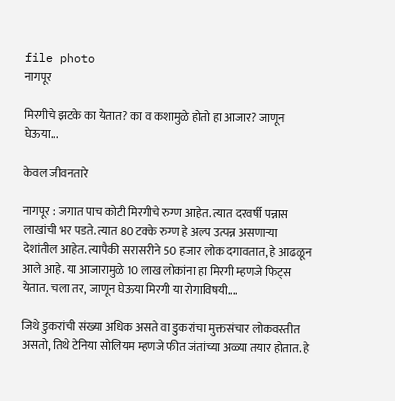file photo
नागपूर

मिरगीचे झटके का येतात? का व कशामुळे होतो हा आजार? जाणून घेऊया...

केवल जीवनतारे

नागपूर : जगात पाच कोटी मिरगीचे रुग्ण आहेत. त्यात दरवर्षी पन्नास लाखांची भर पडते. त्यात 80 टक्के रुग्ण हे अल्प उत्पन्न असणाऱ्या देशांतील आहेत. त्यापैकी सरासरीने 50 हजार लोक दगावतात, हे आढळून आले आहे. या आजारामुळे 10 लाख लोकांना हा मिरगी म्हणजे फिट्‌स येतात. चला तर, जाणून घेऊया मिरगी या रोगाविषयी....

जिथे डुकरांची संख्या अधिक असते वा डुकरांचा मुक्तसंचार लोकवस्तीत असतो, तिथे टेनिया सोलियम म्हणजे फीत जंतांच्या अळ्या तयार होतात. हे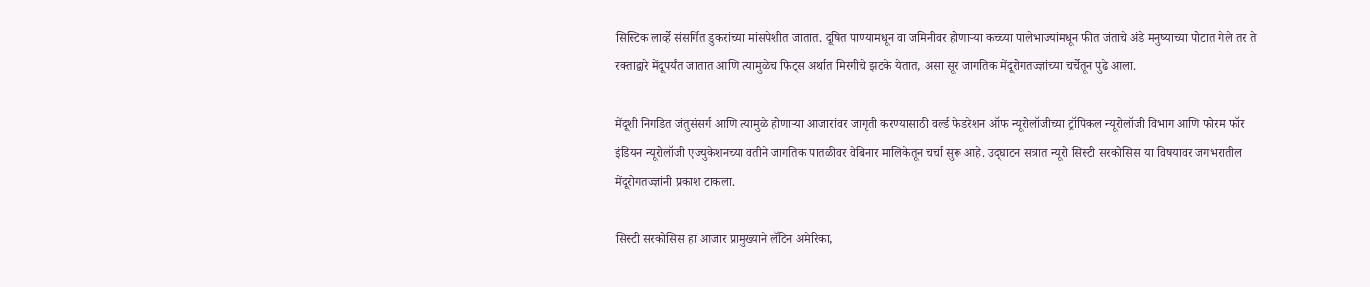सिस्टिक लार्व्हे संसर्गित डुकरांच्या मांसपेशीत जातात. दूषित पाण्यामधून वा जमिनीवर होणाऱ्या कच्च्या पालेभाज्यांमधून फीत जंताचे अंडे मनुष्याच्या पोटात गेले तर ते रक्ताद्वारे मेंदूपर्यंत जातात आणि त्यामुळेच फिट्‌स अर्थात मिरगीचे झटके येतात, असा सूर जागतिक मेंदूरोगतज्ज्ञांच्या चर्चेतून पुढे आला.

मेंदूशी निगडित जंतुसंसर्ग आणि त्यामुळे होणाऱ्या आजारांवर जागृती करण्यासाठी वर्ल्ड फेडरेशन ऑफ न्यूरोलॉजीच्या ट्रॉपिकल न्यूरोलॉजी विभाग आणि फोरम फॉर इंडियन न्यूरोलॉजी एज्युकेशनच्या वतीने जागतिक पातळीवर वेबिनार मालिकेतून चर्चा सुरू आहे. उद्‌घाटन सत्रात न्यूरो सिस्टी सरकोसिस या विषयावर जगभरातील मेंदूरोगतज्ज्ञांनी प्रकाश टाकला.

सिस्टी सरकोसिस हा आजार प्रामुख्याने लॅटिन अमेरिका,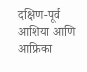दक्षिण-पूर्व आशिया आणि आफ्रिका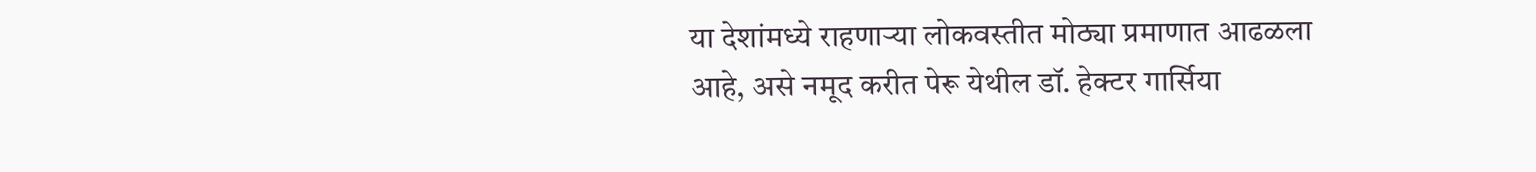या देशांमध्ये राहणाऱ्या लोकवस्तीत मोठ्या प्रमाणात आढळला आहे, असे नमूद करीत पेरू येथील डॉ. हेक्‍टर गार्सिया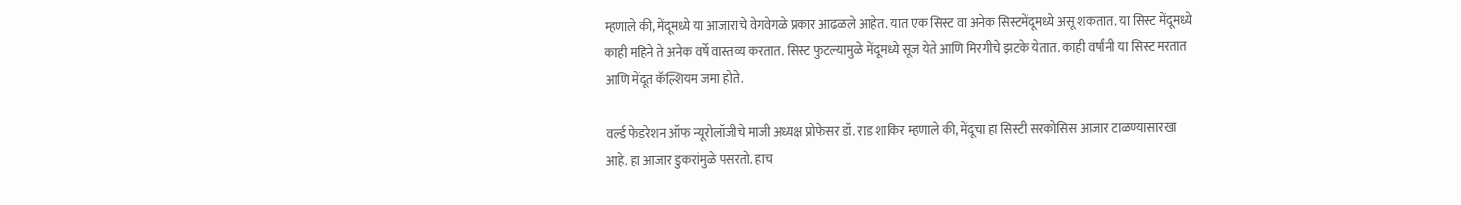म्हणाले की, मेंदूमध्ये या आजाराचे वेगवेगळे प्रकार आढळले आहेत. यात एक सिस्ट वा अनेक सिस्टमेंदूमध्ये असू शकतात. या सिस्ट मेंदूमध्ये काही महिने ते अनेक वर्षे वास्तव्य करतात. सिस्ट फुटल्यामुळे मेंदूमध्ये सूज येते आणि मिरगीचे झटके येतात. काही वर्षांनी या सिस्ट मरतात आणि मेंदूत कॅल्शियम जमा होते.

वर्ल्ड फेडरेशन ऑफ न्यूरोलॉजीचे माजी अध्यक्ष प्रोफेसर डॉ. राड शाकिर म्हणाले की, मेंदूचा हा सिस्टी सरकोसिस आजार टाळण्यासारखा आहे. हा आजार डुकरांमुळे पसरतो. हाच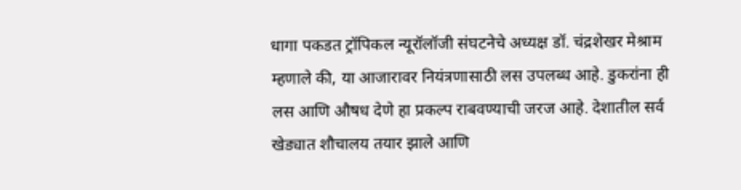धागा पकडत ट्रॉपिकल न्यूरॉलॉजी संघटनेचे अध्यक्ष डॉ. चंद्रशेखर मेश्राम म्हणाले की, या आजारावर नियंत्रणासाठी लस उपलब्ध आहे. डुकरांना ही लस आणि औषध देणे हा प्रकल्प राबवण्याची जरज आहे. देशातील सर्व खेड्यात शौचालय तयार झाले आणि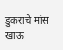डुकराचे मांस खाऊ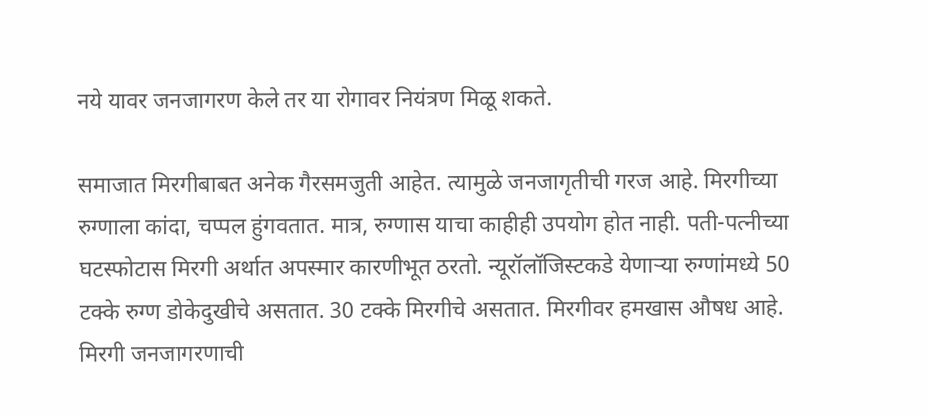नये यावर जनजागरण केले तर या रोगावर नियंत्रण मिळू शकते.

समाजात मिरगीबाबत अनेक गैरसमजुती आहेत. त्यामुळे जनजागृतीची गरज आहे. मिरगीच्या रुग्णाला कांदा, चप्पल हुंगवतात. मात्र, रुग्णास याचा काहीही उपयोग होत नाही. पती-पत्नीच्या घटस्फोटास मिरगी अर्थात अपस्मार कारणीभूत ठरतो. न्यूरॉलॉजिस्टकडे येणाऱ्या रुग्णांमध्ये 50 टक्के रुग्ण डोकेदुखीचे असतात. 30 टक्के मिरगीचे असतात. मिरगीवर हमखास औषध आहे. मिरगी जनजागरणाची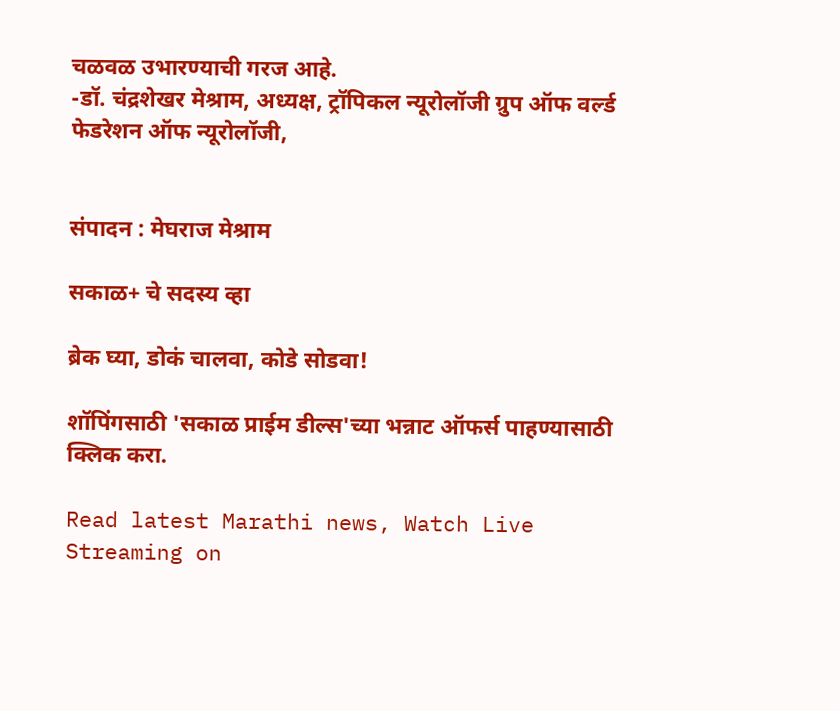चळवळ उभारण्याची गरज आहे.
-डॉ. चंद्रशेखर मेश्राम, अध्यक्ष, ट्रॉपिकल न्यूरोलॉजी ग्रुप ऑफ वर्ल्ड फेडरेशन ऑफ न्यूरोलॉजी,


संपादन : मेघराज मेश्राम

सकाळ+ चे सदस्य व्हा

ब्रेक घ्या, डोकं चालवा, कोडे सोडवा!

शॉपिंगसाठी 'सकाळ प्राईम डील्स'च्या भन्नाट ऑफर्स पाहण्यासाठी क्लिक करा.

Read latest Marathi news, Watch Live Streaming on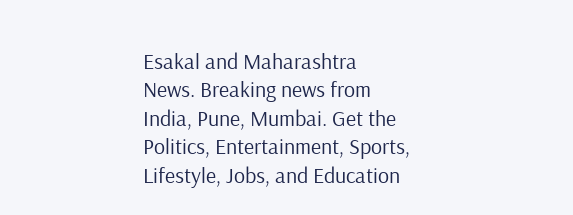Esakal and Maharashtra News. Breaking news from India, Pune, Mumbai. Get the Politics, Entertainment, Sports, Lifestyle, Jobs, and Education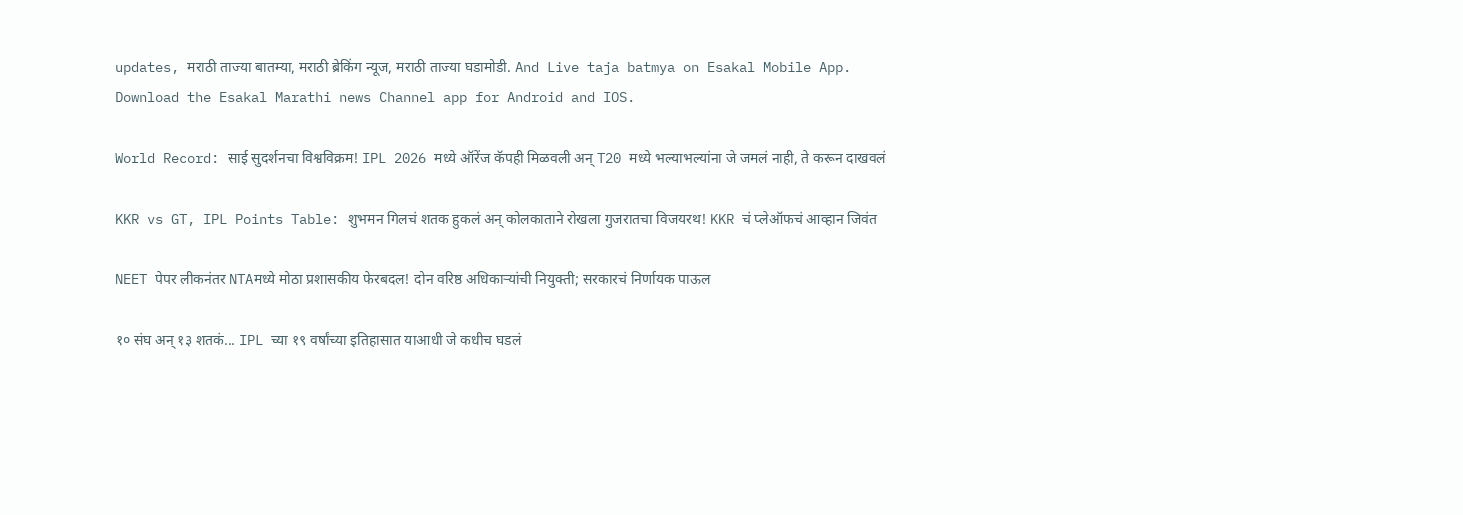updates, मराठी ताज्या बातम्या, मराठी ब्रेकिंग न्यूज, मराठी ताज्या घडामोडी. And Live taja batmya on Esakal Mobile App. Download the Esakal Marathi news Channel app for Android and IOS.

World Record: साई सुदर्शनचा विश्वविक्रम! IPL 2026 मध्ये ऑरेंज कॅपही मिळवली अन् T20 मध्ये भल्याभल्यांना जे जमलं नाही, ते करून दाखवलं

KKR vs GT, IPL Points Table: शुभमन गिलचं शतक हुकलं अन् कोलकाताने रोखला गुजरातचा विजयरथ! KKR चं प्लेऑफचं आव्हान जिवंत

NEET पेपर लीकनंतर NTAमध्ये मोठा प्रशासकीय फेरबदल! दोन वरिष्ठ अधिकाऱ्यांची नियुक्ती; सरकारचं निर्णायक पाऊल

१० संघ अन् १३ शतकं... IPL च्या १९ वर्षांच्या इतिहासात याआधी जे कधीच घडलं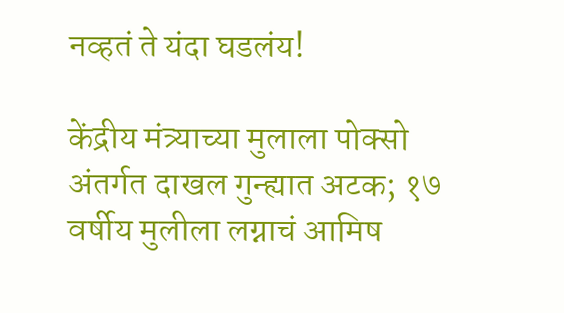नव्हतं ते यंदा घडलंय!

केंद्रीय मंत्र्याच्या मुलाला पोक्सो अंतर्गत दाखल गुन्ह्यात अटक; १७ वर्षीय मुलीला लग्नाचं आमिष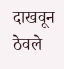दाखवून ठेवले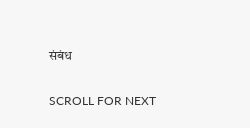संबंध

SCROLL FOR NEXT